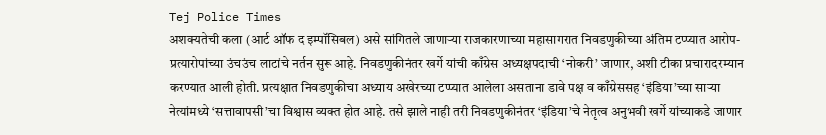Tej Police Times
अशक्यतेची कला (आर्ट ऑफ द इम्पॉसिबल) असे सांगितले जाणाऱ्या राजकारणाच्या महासागरात निवडणुकीच्या अंतिम टप्प्यात आरोप-प्रत्यारोपांच्या उंचउंच लाटांचे नर्तन सुरू आहे. निवडणुकीनंतर खर्गे यांची काँग्रेस अध्यक्षपदाची ‘नोकरी’ जाणार, अशी टीका प्रचारादरम्यान करण्यात आली होती. प्रत्यक्षात निवडणुकीचा अध्याय अखेरच्या टप्प्यात आलेला असताना डावे पक्ष व काँग्रेससह ‘इंडिया’च्या साऱ्या नेत्यांमध्ये ‘सत्तावापसी’चा विश्वास व्यक्त होत आहे. तसे झाले नाही तरी निवडणुकीनंतर ‘इंडिया’चे नेतृत्व अनुभवी खर्गे यांच्याकडे जाणार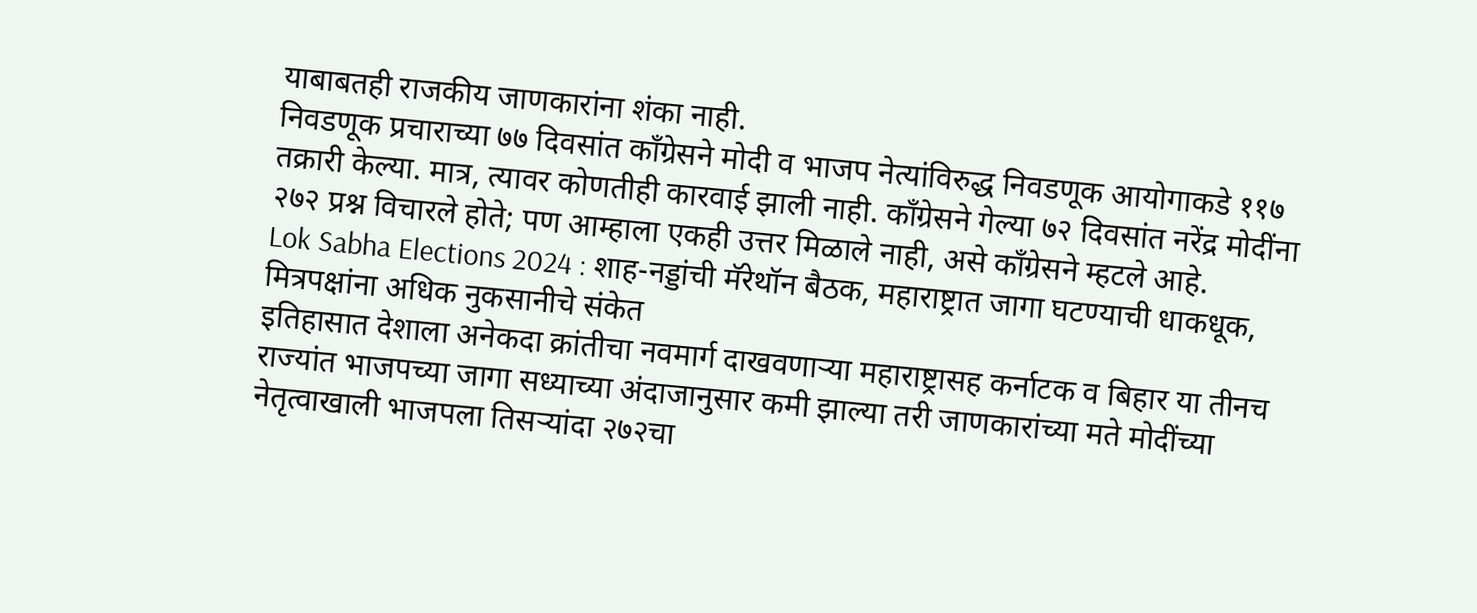याबाबतही राजकीय जाणकारांना शंका नाही.
निवडणूक प्रचाराच्या ७७ दिवसांत काँग्रेसने मोदी व भाजप नेत्यांविरुद्ध निवडणूक आयोगाकडे ११७ तक्रारी केल्या. मात्र, त्यावर कोणतीही कारवाई झाली नाही. काँग्रेसने गेल्या ७२ दिवसांत नरेंद्र मोदींना २७२ प्रश्न विचारले होते; पण आम्हाला एकही उत्तर मिळाले नाही, असे काँग्रेसने म्हटले आहे.
Lok Sabha Elections 2024 : शाह-नड्डांची मॅरेथॉन बैठक, महाराष्ट्रात जागा घटण्याची धाकधूक, मित्रपक्षांना अधिक नुकसानीचे संकेत
इतिहासात देशाला अनेकदा क्रांतीचा नवमार्ग दाखवणाऱ्या महाराष्ट्रासह कर्नाटक व बिहार या तीनच राज्यांत भाजपच्या जागा सध्याच्या अंदाजानुसार कमी झाल्या तरी जाणकारांच्या मते मोदींच्या नेतृत्वाखाली भाजपला तिसऱ्यांदा २७२चा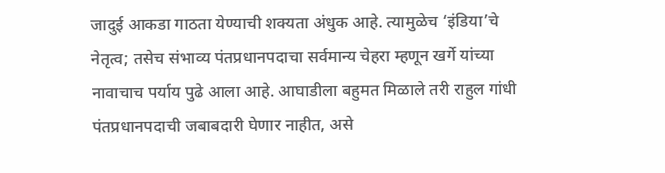जादुई आकडा गाठता येण्याची शक्यता अंधुक आहे. त्यामुळेच ‘इंडिया’चे नेतृत्व; तसेच संभाव्य पंतप्रधानपदाचा सर्वमान्य चेहरा म्हणून खर्गे यांच्या नावाचाच पर्याय पुढे आला आहे. आघाडीला बहुमत मिळाले तरी राहुल गांधी पंतप्रधानपदाची जबाबदारी घेणार नाहीत, असे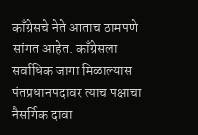काँग्रेसचे नेते आताच ठामपणे सांगत आहेत. काँग्रेसला सर्वाधिक जागा मिळाल्यास पंतप्रधानपदावर त्याच पक्षाचा नैसर्गिक दावा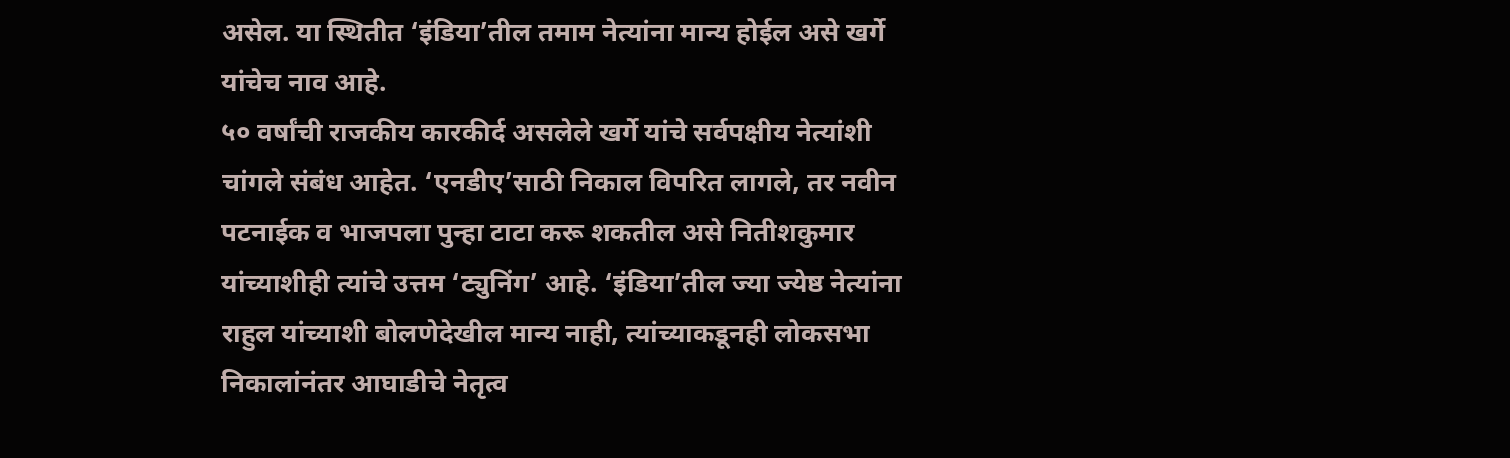असेल. या स्थितीत ‘इंडिया’तील तमाम नेत्यांना मान्य होईल असे खर्गे यांचेच नाव आहे.
५० वर्षांची राजकीय कारकीर्द असलेले खर्गे यांचे सर्वपक्षीय नेत्यांशी चांगले संबंध आहेत. ‘एनडीए’साठी निकाल विपरित लागले, तर नवीन पटनाईक व भाजपला पुन्हा टाटा करू शकतील असे नितीशकुमार यांच्याशीही त्यांचे उत्तम ‘ट्युनिंग’ आहे. ‘इंडिया’तील ज्या ज्येष्ठ नेत्यांना राहुल यांच्याशी बोलणेदेखील मान्य नाही, त्यांच्याकडूनही लोकसभा निकालांनंतर आघाडीचे नेतृत्व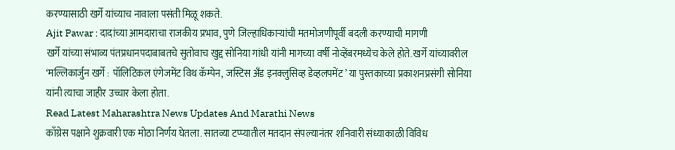करण्यासाठी खर्गे यांच्याच नावाला पसंती मिळू शकते.
Ajit Pawar : दादांच्या आमदाराचा राजकीय प्रभाव, पुणे जिल्हाधिकाऱ्यांची मतमोजणीपूर्वी बदली करण्याची मागणी
खर्गे यांच्या संभाव्य पंतप्रधानपदाबाबतचे सुतोवाच खुद्द सोनिया गांधी यांनी मागच्या वर्षी नोव्हेंबरमध्येच केले होते. खर्गे यांच्यावरील ‘मल्लिकार्जुन खर्गे : पॉलिटिकल एंगेजमेंट विथ कॅम्पेन, जस्टिस अँड इनक्लुसिव्ह डेव्हलपमेंट’ या पुस्तकाच्या प्रकाशनप्रसंगी सोनिया यांनी त्याचा जाहीर उच्चार केला होता.
Read Latest Maharashtra News Updates And Marathi News
काँग्रेस पक्षाने शुक्रवारी एक मोठा निर्णय घेतला. सातव्या टप्प्यातील मतदान संपल्यानंतर शनिवारी संध्याकाळी विविध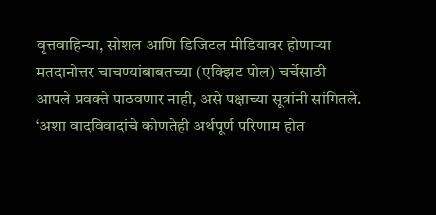वृत्तवाहिन्या, सोशल आणि डिजिटल मीडियावर होणाऱ्या मतदानोत्तर चाचण्यांबाबतच्या (एक्झिट पोल) चर्चेसाठी आपले प्रवक्ते पाठवणार नाही, असे पक्षाच्या सूत्रांनी सांगितले. ‘अशा वादविवादांचे कोणतेही अर्थपूर्ण परिणाम होत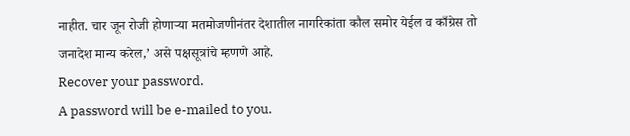नाहीत. चार जून रोजी होणाऱ्या मतमोजणीनंतर देशातील नागरिकांता कौल समोर येईल व काँग्रेस तो जनादेश मान्य करेल,’ असे पक्षसूत्रांचे म्हणणे आहे.
Recover your password.
A password will be e-mailed to you.